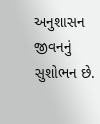અનુશાસન જીવનનું સુશોભન છે.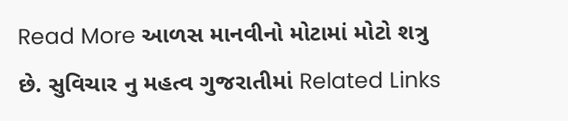Read More આળસ માનવીનો મોટામાં મોટો શત્રુ છે. સુવિચાર નુ મહત્વ ગુજરાતીમાં Related Links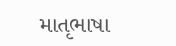માતૃભાષા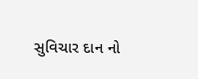સુવિચાર દાન નો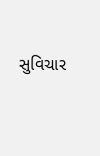સુવિચાર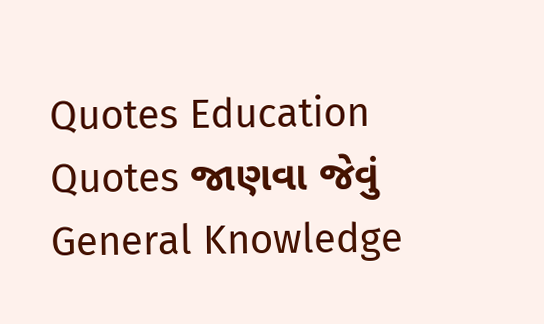Quotes Education Quotes જાણવા જેવું General Knowledge